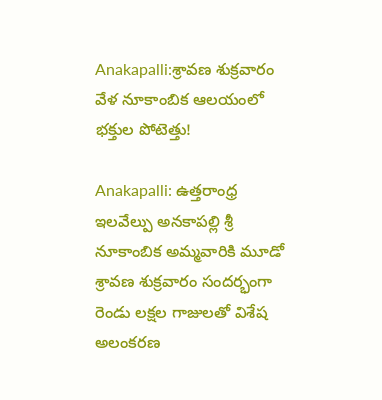Anakapalli:శ్రావణ శుక్రవారం వేళ నూకాంబిక ఆలయంలో భక్తుల పోటెత్తు!

Anakapalli: ఉత్తరాంధ్ర ఇలవేల్పు అనకాపల్లి శ్రీ నూకాంబిక అమ్మవారికి మూడో శ్రావణ శుక్రవారం సందర్భంగా రెండు లక్షల గాజులతో విశేష అలంకరణ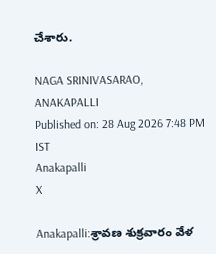చేశారు.

NAGA SRINIVASARAO,  ANAKAPALLI
Published on: 28 Aug 2026 7:48 PM IST
Anakapalli
X

Anakapalli:శ్రావణ శుక్రవారం వేళ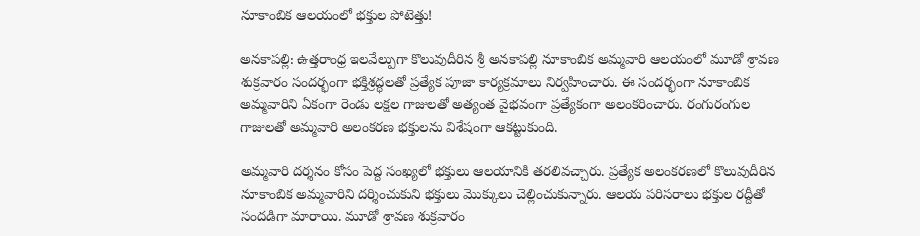నూకాంబిక ఆలయంలో భక్తుల పోటెత్తు!

అనకాపల్లి: ఉత్తరాంధ్ర ఇలవేల్పుగా కొలువుదీరిన శ్రీ అనకాపల్లి నూకాంబిక అమ్మవారి ఆలయంలో మూడో శ్రావణ శుక్రవారం సందర్భంగా భక్తిశ్రద్ధలతో ప్రత్యేక పూజా కార్యక్రమాలు నిర్వహించారు. ఈ సందర్భంగా నూకాంబిక అమ్మవారిని ఏకంగా రెండు లక్షల గాజులతో అత్యంత వైభవంగా ప్రత్యేకంగా అలంకరించారు. రంగురంగుల గాజులతో అమ్మవారి అలంకరణ భక్తులను విశేషంగా ఆకట్టుకుంది.

అమ్మవారి దర్శనం కోసం పెద్ద సంఖ్యలో భక్తులు ఆలయానికి తరలివచ్చారు. ప్రత్యేక అలంకరణలో కొలువుదీరిన నూకాంబిక అమ్మవారిని దర్శించుకుని భక్తులు మొక్కులు చెల్లించుకున్నారు. ఆలయ పరిసరాలు భక్తుల రద్దీతో సందడిగా మారాయి. మూడో శ్రావణ శుక్రవారం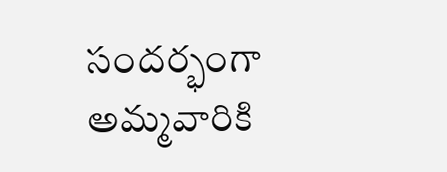సందర్భంగా అమ్మవారికి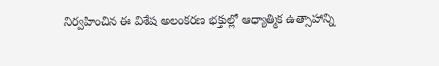నిర్వహించిన ఈ విశేష అలంకరణ భక్తుల్లో ఆధ్యాత్మిక ఉత్సాహాన్ని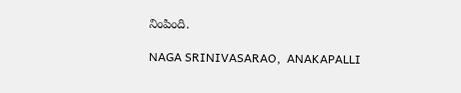నింపింది.

NAGA SRINIVASARAO,  ANAKAPALLI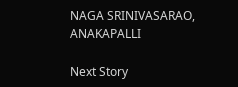NAGA SRINIVASARAO, ANAKAPALLI

Next Story